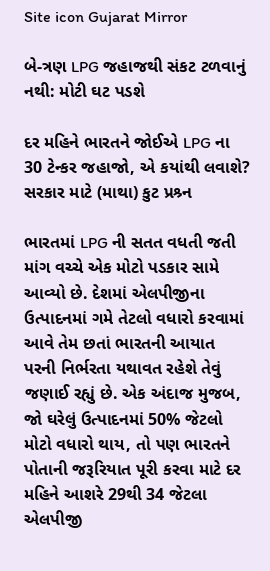Site icon Gujarat Mirror

બે-ત્રણ LPG જહાજથી સંકટ ટળવાનું નથી: મોટી ઘટ પડશે

દર મહિને ભારતને જોઈએ LPG ના 30 ટેન્કર જહાજો, એ કયાંથી લવાશે? સરકાર માટે (માથા) કુટ પ્રશ્ર્ન

ભારતમાં LPG ની સતત વધતી જતી માંગ વચ્ચે એક મોટો પડકાર સામે આવ્યો છે. દેશમાં એલપીજીના ઉત્પાદનમાં ગમે તેટલો વધારો કરવામાં આવે તેમ છતાં ભારતની આયાત પરની નિર્ભરતા યથાવત રહેશે તેવું જણાઈ રહ્યું છે. એક અંદાજ મુજબ, જો ઘરેલું ઉત્પાદનમાં 50% જેટલો મોટો વધારો થાય, તો પણ ભારતને પોતાની જરૂરિયાત પૂરી કરવા માટે દર મહિને આશરે 29થી 34 જેટલા એલપીજી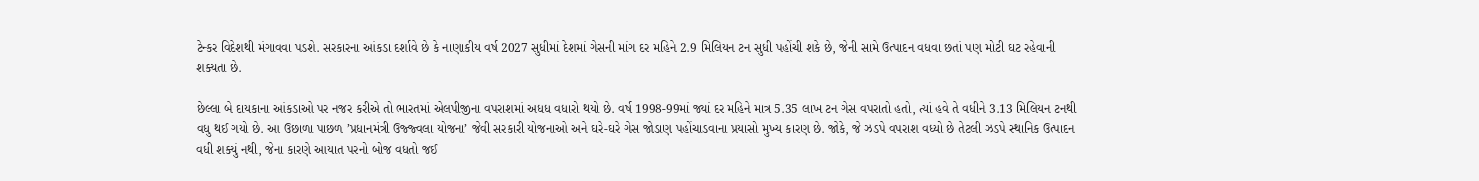ટેન્કર વિદેશથી મંગાવવા પડશે. સરકારના આંકડા દર્શાવે છે કે નાણાકીય વર્ષ 2027 સુધીમાં દેશમાં ગેસની માંગ દર મહિને 2.9 મિલિયન ટન સુધી પહોંચી શકે છે, જેની સામે ઉત્પાદન વધવા છતાં પણ મોટી ઘટ રહેવાની શક્યતા છે.

છેલ્લા બે દાયકાના આંકડાઓ પર નજર કરીએ તો ભારતમાં એલપીજીના વપરાશમાં અધધ વધારો થયો છે. વર્ષ 1998-99માં જ્યાં દર મહિને માત્ર 5.35 લાખ ટન ગેસ વપરાતો હતો, ત્યાં હવે તે વધીને 3.13 મિલિયન ટનથી વધુ થઈ ગયો છે. આ ઉછાળા પાછળ ’પ્રધાનમંત્રી ઉજ્જ્વલા યોજના’ જેવી સરકારી યોજનાઓ અને ઘરે-ઘરે ગેસ જોડાણ પહોંચાડવાના પ્રયાસો મુખ્ય કારણ છે. જોકે, જે ઝડપે વપરાશ વધ્યો છે તેટલી ઝડપે સ્થાનિક ઉત્પાદન વધી શક્યું નથી, જેના કારણે આયાત પરનો બોજ વધતો જઈ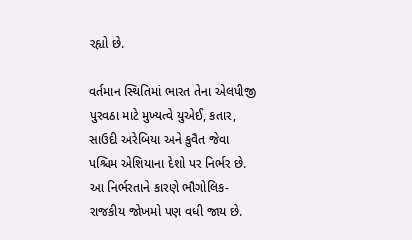રહ્યો છે.

વર્તમાન સ્થિતિમાં ભારત તેના એલપીજી પુરવઠા માટે મુખ્યત્વે યુએઈ, કતાર, સાઉદી અરેબિયા અને કુવૈત જેવા પશ્ચિમ એશિયાના દેશો પર નિર્ભર છે. આ નિર્ભરતાને કારણે ભૌગોલિક-રાજકીય જોખમો પણ વધી જાય છે.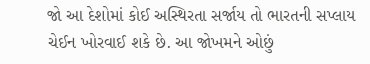જો આ દેશોમાં કોઈ અસ્થિરતા સર્જાય તો ભારતની સપ્લાય ચેઈન ખોરવાઈ શકે છે. આ જોખમને ઓછું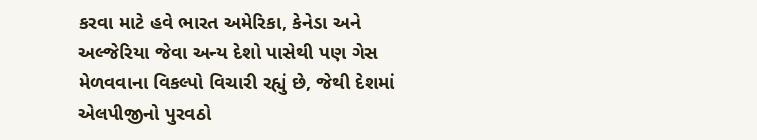કરવા માટે હવે ભારત અમેરિકા, કેનેડા અને અલ્જેરિયા જેવા અન્ય દેશો પાસેથી પણ ગેસ મેળવવાના વિકલ્પો વિચારી રહ્યું છે, જેથી દેશમાં એલપીજીનો પુરવઠો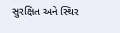સુરક્ષિત અને સ્થિર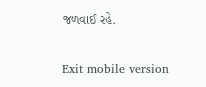જળવાઈ રહે.

Exit mobile version